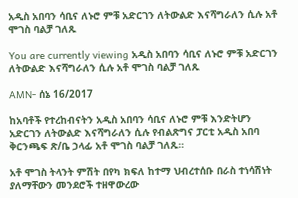አዲስ አበባን ሳቢና ለኑሮ ምቹ አድርገን ለትውልድ እናሻግራለን ሲሉ አቶ ሞገስ ባልቻ ገለጹ

You are currently viewing አዲስ አበባን ሳቢና ለኑሮ ምቹ አድርገን ለትውልድ እናሻግራለን ሲሉ አቶ ሞገስ ባልቻ ገለጹ

AMN- ሰኔ 16/2017

ከአባቶች የተረከብናትን አዲስ አበባን ሳቢና ለኑሮ ምቹ እንድትሆን አድርገን ለትውልድ እናሻግራለን ሲሉ የብልጽግና ፓርቲ አዲስ አበባ ቅርንጫፍ ጽ/ቤ ኃላፊ አቶ ሞገስ ባልቻ ገለጹ።

አቶ ሞገስ ትላንት ምሽት በየካ ክፍለ ከተማ ህብረተሰቡ በራስ ተነሳሽነት ያለማቸውን መንደሮች ተዘዋውረው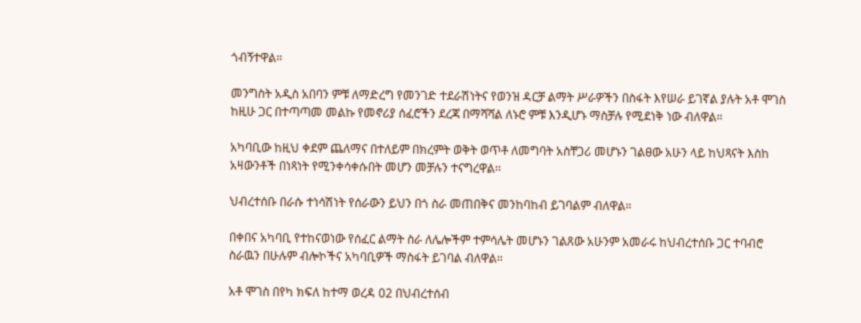ጎብኝተዋል።

መንግስት አዲስ አበባን ምቹ ለማድረግ የመንገድ ተደራሽነትና የወንዝ ዳርቻ ልማት ሥራዎችን በስፋት እየሠራ ይገኛል ያሉት አቶ ሞገስ ከዚሁ ጋር በተጣጣመ መልኩ የመኖሪያ ሰፈሮችን ደረጃ በማሻሻል ለኑሮ ምቹ እንዲሆኑ ማስቻሉ የሚደነቅ ነው ብለዋል።

አካባቢው ከዚህ ቀደም ጨለማና በተለይም በክረምት ወቅት ወጥቶ ለመግባት አስቸጋሪ መሆኑን ገልፀው አሁን ላይ ከህጻናት እስከ አዛውንቶች በነጻነት የሚንቀሳቀሱበት መሆን መቻሉን ተናግረዋል፡፡

ህብረተሰቡ በራሱ ተነሳሽነት የሰራውን ይህን በጎ ስራ መጠበቅና መንከባከብ ይገባልም ብለዋል።

በቀበና አካባቢ የተከናወነው የሰፈር ልማት ስራ ለሌሎችም ተምሳሌት መሆኑን ገልጸው አሁንም አመራሩ ከህብረተሰቡ ጋር ተባብሮ ስራዉን በሁሉም ብሎኮችና አካባቢዎች ማስፋት ይገባል ብለዋል።

አቶ ሞገስ በየካ ክፍለ ከተማ ወረዳ 02 በህብረተሰብ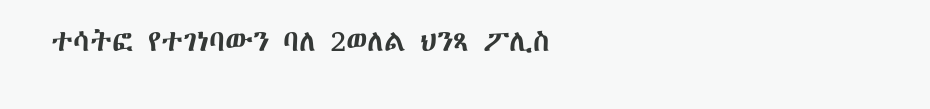ተሳትፎ የተገነባውን ባለ 2ወለል ህንጻ ፖሊስ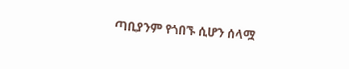ጣቢያንም የጎበኙ ሲሆን ሰላሟ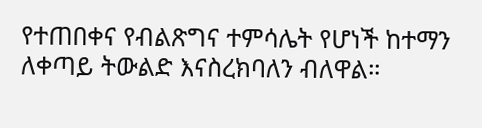የተጠበቀና የብልጽግና ተምሳሌት የሆነች ከተማን ለቀጣይ ትውልድ እናስረክባለን ብለዋል።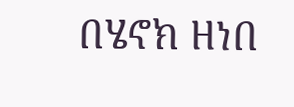በሄኖክ ዘነበ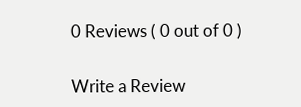0 Reviews ( 0 out of 0 )

Write a Review